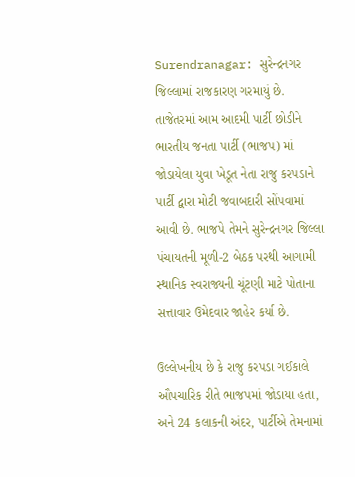Surendranagar: સુરેન્દ્રનગર જિલ્લામાં રાજકારણ ગરમાયું છે. તાજેતરમાં આમ આદમી પાર્ટી છોડીને ભારતીય જનતા પાર્ટી (ભાજપ) માં જોડાયેલા યુવા ખેડૂત નેતા રાજુ કરપડાને પાર્ટી દ્વારા મોટી જવાબદારી સોંપવામાં આવી છે. ભાજપે તેમને સુરેન્દ્રનગર જિલ્લા પંચાયતની મૂળી-2 બેઠક પરથી આગામી સ્થાનિક સ્વરાજ્યની ચૂંટણી માટે પોતાના સત્તાવાર ઉમેદવાર જાહેર કર્યા છે.

ઉલ્લેખનીય છે કે રાજુ કરપડા ગઈકાલે ઔપચારિક રીતે ભાજપમાં જોડાયા હતા, અને 24 કલાકની અંદર, પાર્ટીએ તેમનામાં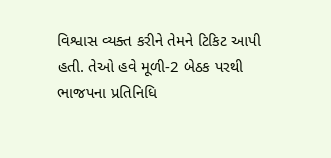વિશ્વાસ વ્યક્ત કરીને તેમને ટિકિટ આપી હતી. તેઓ હવે મૂળી-2 બેઠક પરથી ભાજપના પ્રતિનિધિ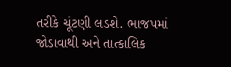તરીકે ચૂંટણી લડશે. ભાજપમાં જોડાવાથી અને તાત્કાલિક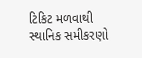ટિકિટ મળવાથી સ્થાનિક સમીકરણો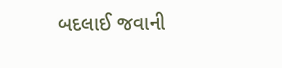બદલાઈ જવાની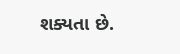શક્યતા છે.